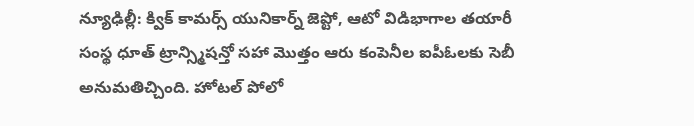న్యూఢిల్లీ: క్విక్ కామర్స్ యునికార్న్ జెప్టో, ఆటో విడిభాగాల తయారీ సంస్థ ధూత్ ట్రాన్స్మిషన్తో సహా మొత్తం ఆరు కంపెనీల ఐపీఓలకు సెబీ అనుమతిచ్చింది. హోటల్ పోలో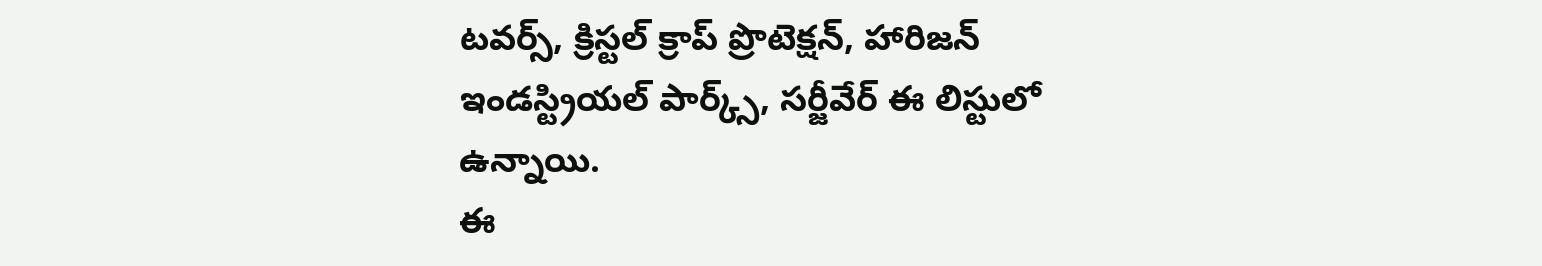టవర్స్, క్రిస్టల్ క్రాప్ ప్రొటెక్షన్, హారిజన్ ఇండస్ట్రియల్ పార్క్స్, సర్జీవేర్ ఈ లిస్టులో ఉన్నాయి.
ఈ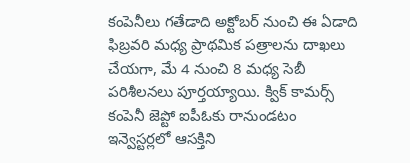కంపెనీలు గతేడాది అక్టోబర్ నుంచి ఈ ఏడాది ఫిబ్రవరి మధ్య ప్రాథమిక పత్రాలను దాఖలు చేయగా, మే 4 నుంచి 8 మధ్య సెబీ పరిశీలనలు పూర్తయ్యాయి. క్విక్ కామర్స్ కంపెనీ జెప్టో ఐపీఓకు రానుండటం ఇన్వెస్టర్లలో ఆసక్తిని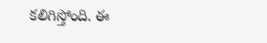కలిగిస్తోంది. ఈ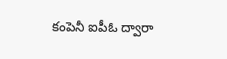కంపెనీ ఐపీఓ ద్వారా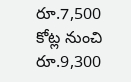రూ.7,500 కోట్ల నుంచి రూ.9,300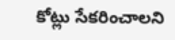కోట్లు సేకరించాలని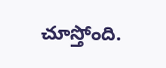చూస్తోంది.